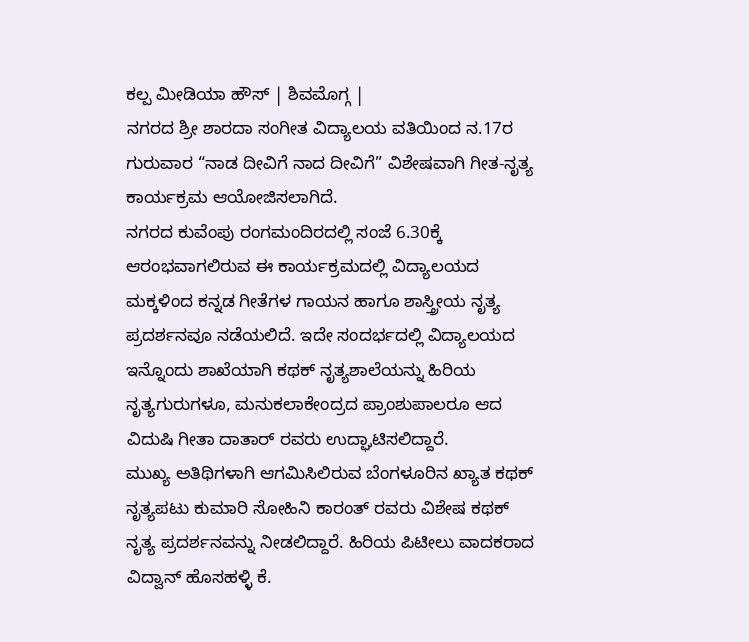ಕಲ್ಪ ಮೀಡಿಯಾ ಹೌಸ್ | ಶಿವಮೊಗ್ಗ |
ನಗರದ ಶ್ರೀ ಶಾರದಾ ಸಂಗೀತ ವಿದ್ಯಾಲಯ ವತಿಯಿಂದ ನ.17ರ ಗುರುವಾರ “ನಾಡ ದೀವಿಗೆ ನಾದ ದೀವಿಗೆ” ವಿಶೇಷವಾಗಿ ಗೀತ-ನೃತ್ಯ ಕಾರ್ಯಕ್ರಮ ಆಯೋಜಿಸಲಾಗಿದೆ.
ನಗರದ ಕುವೆಂಪು ರಂಗಮಂದಿರದಲ್ಲಿ ಸಂಜೆ 6.30ಕ್ಕೆ ಆರಂಭವಾಗಲಿರುವ ಈ ಕಾರ್ಯಕ್ರಮದಲ್ಲಿ ವಿದ್ಯಾಲಯದ ಮಕ್ಕಳಿಂದ ಕನ್ನಡ ಗೀತೆಗಳ ಗಾಯನ ಹಾಗೂ ಶಾಸ್ತ್ರೀಯ ನೃತ್ಯ ಪ್ರದರ್ಶನವೂ ನಡೆಯಲಿದೆ. ಇದೇ ಸಂದರ್ಭದಲ್ಲಿ ವಿದ್ಯಾಲಯದ ಇನ್ನೊಂದು ಶಾಖೆಯಾಗಿ ಕಥಕ್ ನೃತ್ಯಶಾಲೆಯನ್ನು ಹಿರಿಯ ನೃತ್ಯಗುರುಗಳೂ, ಮನುಕಲಾಕೇಂದ್ರದ ಪ್ರಾಂಶುಪಾಲರೂ ಆದ ವಿದುಷಿ ಗೀತಾ ದಾತಾರ್ ರವರು ಉದ್ಘಾಟಿಸಲಿದ್ದಾರೆ.
ಮುಖ್ಯ ಅತಿಥಿಗಳಾಗಿ ಆಗಮಿಸಿಲಿರುವ ಬೆಂಗಳೂರಿನ ಖ್ಯಾತ ಕಥಕ್ ನೃತ್ಯಪಟು ಕುಮಾರಿ ಸೋಹಿನಿ ಕಾರಂತ್ ರವರು ವಿಶೇಷ ಕಥಕ್ ನೃತ್ಯ ಪ್ರದರ್ಶನವನ್ನು ನೀಡಲಿದ್ದಾರೆ. ಹಿರಿಯ ಪಿಟೀಲು ವಾದಕರಾದ ವಿದ್ವಾನ್ ಹೊಸಹಳ್ಳಿ ಕೆ.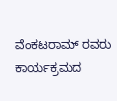ವೆಂಕಟರಾಮ್ ರವರು ಕಾರ್ಯಕ್ರಮದ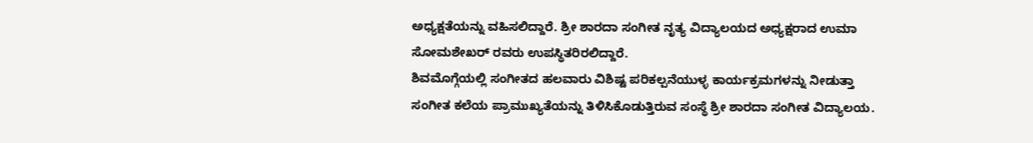ಅಧ್ಯಕ್ಷತೆಯನ್ನು ವಹಿಸಲಿದ್ದಾರೆ. ಶ್ರೀ ಶಾರದಾ ಸಂಗೀತ ನೃತ್ಯ ವಿದ್ಯಾಲಯದ ಅಧ್ಯಕ್ಷರಾದ ಉಮಾ ಸೋಮಶೇಖರ್ ರವರು ಉಪಸ್ಥಿತರಿರಲಿದ್ದಾರೆ.
ಶಿವಮೊಗ್ಗೆಯಲ್ಲಿ ಸಂಗೀತದ ಹಲವಾರು ವಿಶಿಷ್ಟ ಪರಿಕಲ್ಪನೆಯುಳ್ಳ ಕಾರ್ಯಕ್ರಮಗಳನ್ನು ನೀಡುತ್ತಾ ಸಂಗೀತ ಕಲೆಯ ಪ್ರಾಮುಖ್ಯತೆಯನ್ನು ತಿಳಿಸಿಕೊಡುತ್ತಿರುವ ಸಂಸ್ಥೆ ಶ್ರೀ ಶಾರದಾ ಸಂಗೀತ ವಿದ್ಯಾಲಯ.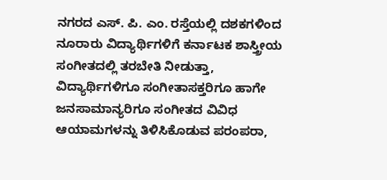ನಗರದ ಎಸ್. ಪಿ. ಎಂ. ರಸ್ತೆಯಲ್ಲಿ ದಶಕಗಳಿಂದ ನೂರಾರು ವಿದ್ಯಾರ್ಥಿಗಳಿಗೆ ಕರ್ನಾಟಕ ಶಾಸ್ತ್ರೀಯ ಸಂಗೀತದಲ್ಲಿ ತರಬೇತಿ ನೀಡುತ್ತಾ, ವಿದ್ಯಾರ್ಥಿಗಳಿಗೂ ಸಂಗೀತಾಸಕ್ತರಿಗೂ ಹಾಗೇ ಜನಸಾಮಾನ್ಯರಿಗೂ ಸಂಗೀತದ ವಿವಿಧ ಆಯಾಮಗಳನ್ನು ತಿಳಿಸಿಕೊಡುವ ಪರಂಪರಾ,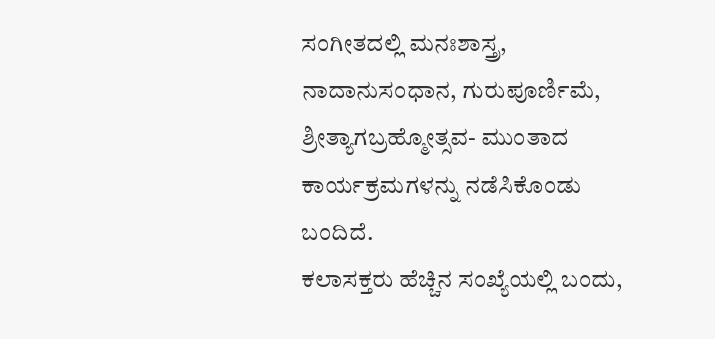ಸಂಗೀತದಲ್ಲಿ ಮನಃಶಾಸ್ತ್ರ, ನಾದಾನುಸಂಧಾನ, ಗುರುಪೂರ್ಣಿಮೆ, ಶ್ರೀತ್ಯಾಗಬ್ರಹ್ಮೋತ್ಸವ- ಮುಂತಾದ ಕಾರ್ಯಕ್ರಮಗಳನ್ನು ನಡೆಸಿಕೊಂಡು ಬಂದಿದೆ.
ಕಲಾಸಕ್ತರು ಹೆಚ್ಚಿನ ಸಂಖ್ಯೆಯಲ್ಲಿ ಬಂದು,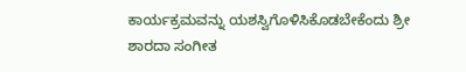ಕಾರ್ಯಕ್ರಮವನ್ನು ಯಶಸ್ವಿಗೊಳಿಸಿಕೊಡಬೇಕೆಂದು ಶ್ರೀ ಶಾರದಾ ಸಂಗೀತ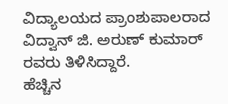ವಿದ್ಯಾಲಯದ ಪ್ರಾಂಶುಪಾಲರಾದ ವಿದ್ವಾನ್ ಜಿ. ಅರುಣ್ ಕುಮಾರ್ ರವರು ತಿಳಿಸಿದ್ದಾರೆ.
ಹೆಚ್ಚಿನ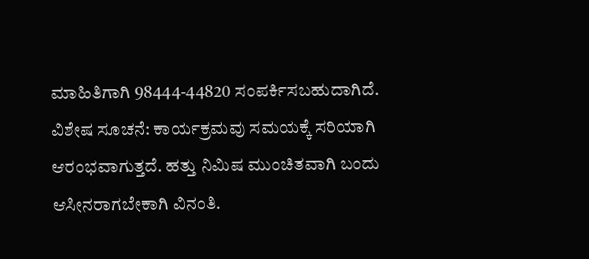ಮಾಹಿತಿಗಾಗಿ 98444-44820 ಸಂಪರ್ಕಿಸಬಹುದಾಗಿದೆ.
ವಿಶೇಷ ಸೂಚನೆ: ಕಾರ್ಯಕ್ರಮವು ಸಮಯಕ್ಕೆ ಸರಿಯಾಗಿ ಆರಂಭವಾಗುತ್ತದೆ. ಹತ್ತು ನಿಮಿಷ ಮುಂಚಿತವಾಗಿ ಬಂದು ಆಸೀನರಾಗಬೇಕಾಗಿ ವಿನಂತಿ.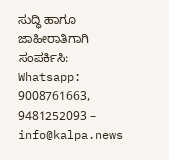ಸುದ್ಧಿ ಹಾಗೂ ಜಾಹೀರಾತಿಗಾಗಿ ಸಂಪರ್ಕಿಸಿ: Whatsapp: 9008761663, 9481252093 – info@kalpa.news